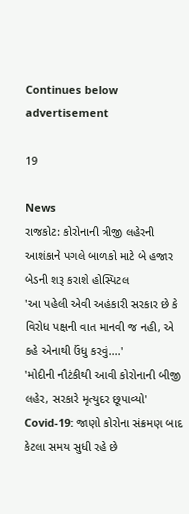Continues below advertisement

19

News
રાજકોટ: કોરોનાની ત્રીજી લહેરની આશંકાને પગલે બાળકો માટે બે હજાર બેડની શરૂ કરાશે હોસ્પિટલ
'આ પહેલી એવી અહંકારી સરકાર છે કે વિરોધ પક્ષની વાત માનવી જ નહી, એ કહે એનાથી ઉંધુ કરવું....'
'મોદીની નૌટંકીથી આવી કોરોનાની બીજી લહેર, સરકારે મૃત્યુદર છૂપાવ્યો'
Covid-19: જાણો કોરોના સંક્રમણ બાદ કેટલા સમય સુધી રહે છે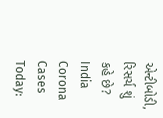એન્ટીબોડી, રિસર્ચ શું કહે છે?
India Corona Cases Today: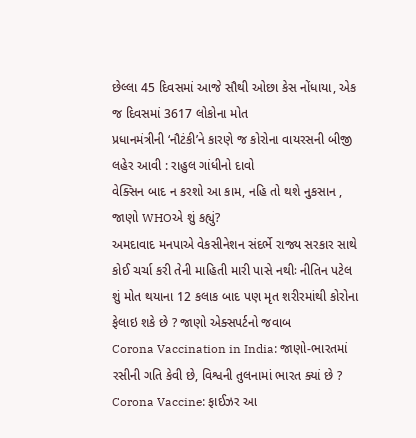છેલ્લા 45 દિવસમાં આજે સૌથી ઓછા કેસ નોંધાયા, એક જ દિવસમાં 3617 લોકોના મોત
પ્રધાનમંત્રીની ‘નૌટંકી’ને કારણે જ કોરોના વાયરસની બીજી લહેર આવી : રાહુલ ગાંધીનો દાવો
વેક્સિન બાદ ન કરશો આ કામ, નહિ તો થશે નુકસાન , જાણો WHOએ શું કહ્યું?
અમદાવાદ મનપાએ વેકસીનેશન સંદર્ભે રાજ્ય સરકાર સાથે કોઈ ચર્ચા કરી તેની માહિતી મારી પાસે નથીઃ નીતિન પટેલ
શું મોત થયાના 12 કલાક બાદ પણ મૃત શરીરમાંથી કોરોના ફેલાઇ શકે છે ? જાણો એક્સપર્ટનો જવાબ
Corona Vaccination in India: જાણો-ભારતમાં રસીની ગતિ કેવી છે, વિશ્વની તુલનામાં ભારત ક્યાં છે ?
Corona Vaccine: ફાઈઝર આ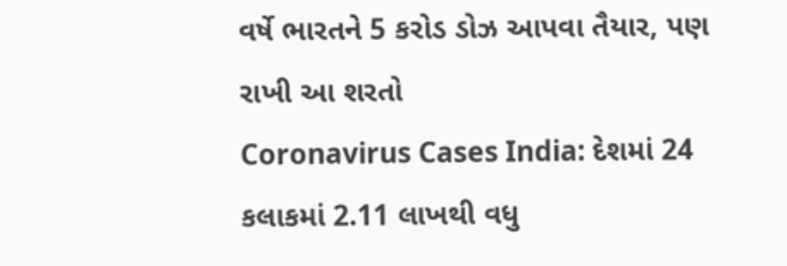વર્ષે ભારતને 5 કરોડ ડોઝ આપવા તૈયાર, પણ રાખી આ શરતો
Coronavirus Cases India: દેશમાં 24 કલાકમાં 2.11 લાખથી વધુ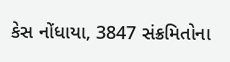કેસ નોંધાયા, 3847 સંક્રમિતોના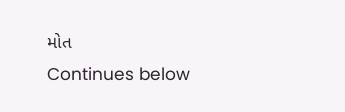મોત
Continues below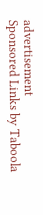advertisement
Sponsored Links by Taboola